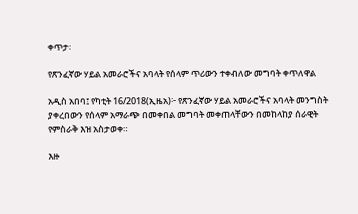ቀጥታ፡

የጽንፈኛው ሃይል አመራሮችና አባላት የሰላም ጥሪውን ተቀብለው መግባት ቀጥለዋል

አዲስ አበባ፤ የካቲት 16/2018(ኢዜአ)፦ የጽንፈኛው ሃይል አመራሮችና አባላት መንግስት ያቀረበውን የሰላም አማራጭ በመቀበል መግባት መቀጠላቸውን በመከላከያ ሰራዊት የምስራቅ እዝ አስታወቀ።

እዙ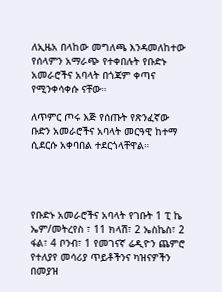ለኢዜአ በላከው መግለጫ እንዳመለከተው የሰላምን አማራጭ የተቀበሉት የቡድኑ አመራሮችና አባላት በጎጃም ቀጣና የሚንቀሳቀሱ ናቸው።

ለጥምር ጦሩ እጅ የሰጡት የጽንፈኛው ቡድን አመራሮችና አባላት መርዓዊ ከተማ ሲደርሱ አቀባበል ተደርጎላቸዋል።




የቡድኑ አመራሮችና አባላት የገቡት 1 ፒ ኬ ኤም/መትረየስ ፣ 11 ክላሽ፣ 2 ኤስኬስ፣ 2 ፋል፣ 4 ቦንብ፣ 1 የመገናኛ ሬዲዮን ጨምሮ የተለያየ መሳሪያ ጥይቶችንና ካዝናዎችን በመያዝ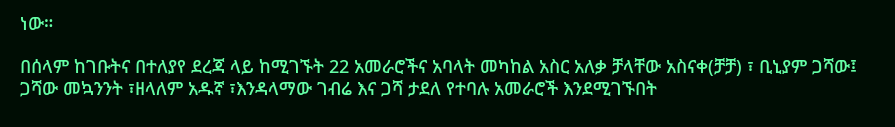ነው።

በሰላም ከገቡትና በተለያየ ደረጃ ላይ ከሚገኙት 22 አመራሮችና አባላት መካከል አስር አለቃ ቻላቸው አስናቀ(ቻቻ) ፣ ቢኒያም ጋሻው፤ ጋሻው መኳንንት ፣ዘላለም አዱኛ ፣እንዳላማው ገብሬ እና ጋሻ ታደለ የተባሉ አመራሮች እንደሚገኙበት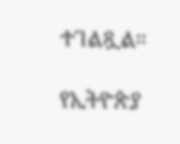ተገልጿል።

የኢትዮጵያ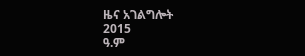ዜና አገልግሎት
2015
ዓ.ም